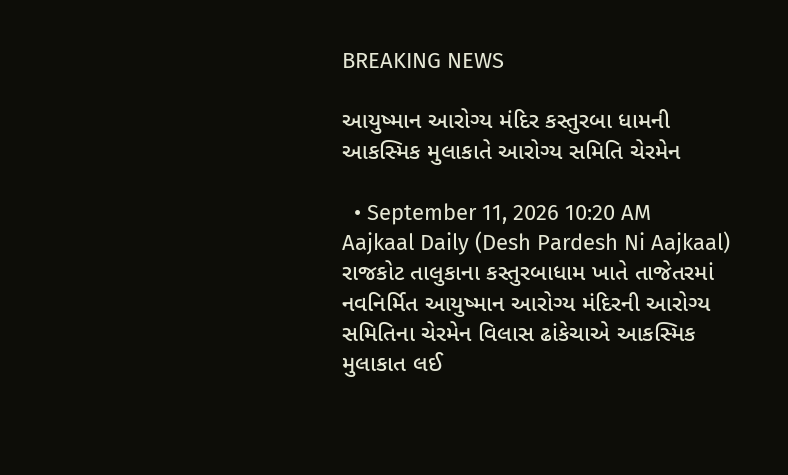BREAKING NEWS

આયુષ્માન આરોગ્ય મંદિર કસ્તુરબા ધામની આકસ્મિક મુલાકાતે આરોગ્ય સમિતિ ચેરમેન

  • September 11, 2026 10:20 AM
Aajkaal Daily (Desh Pardesh Ni Aajkaal)
રાજકોટ તાલુકાના કસ્તુરબાધામ ખાતે તાજેતરમાં નવનિર્મિત આયુષ્માન આરોગ્ય મંદિરની આરોગ્ય સમિતિના ચેરમેન વિલાસ ઢાંકેચાએ આકસ્મિક મુલાકાત લઈ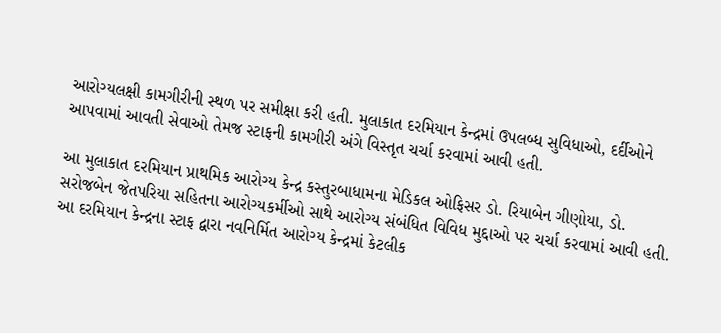આરોગ્યલક્ષી કામગીરીની સ્થળ પર સમીક્ષા કરી હતી. મુલાકાત દરમિયાન કેન્દ્રમાં ઉપલબ્ધ સુવિધાઓ, દર્દીઓને આપવામાં આવતી સેવાઓ તેમજ સ્ટાફની કામગીરી અંગે વિસ્તૃત ચર્ચા કરવામાં આવી હતી.

આ મુલાકાત દરમિયાન પ્રાથમિક આરોગ્ય કેન્દ્ર કસ્તુરબાધામના મેડિકલ ઓફિસર ડો. રિયાબેન ગીણોયા, ડો. સરોજબેન જેતપરિયા સહિતના આરોગ્યકર્મીઓ સાથે આરોગ્ય સંબંધિત વિવિધ મુદ્દાઓ પર ચર્ચા કરવામાં આવી હતી. આ દરમિયાન કેન્દ્રના સ્ટાફ દ્વારા નવનિર્મિત આરોગ્ય કેન્દ્રમાં કેટલીક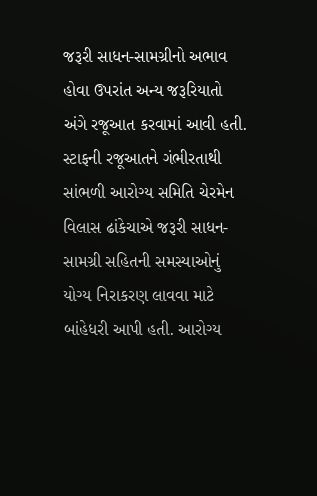જરૂરી સાધન-સામગ્રીનો અભાવ હોવા ઉપરાંત અન્ય જરૂરિયાતો અંગે રજૂઆત કરવામાં આવી હતી. સ્ટાફની રજૂઆતને ગંભીરતાથી સાંભળી આરોગ્ય સમિતિ ચેરમેન વિલાસ ઢાંકેચાએ જરૂરી સાધન-સામગ્રી સહિતની સમસ્યાઓનું યોગ્ય નિરાકરણ લાવવા માટે બાંહેધરી આપી હતી. આરોગ્ય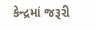કેન્દ્રમાં જરૂરી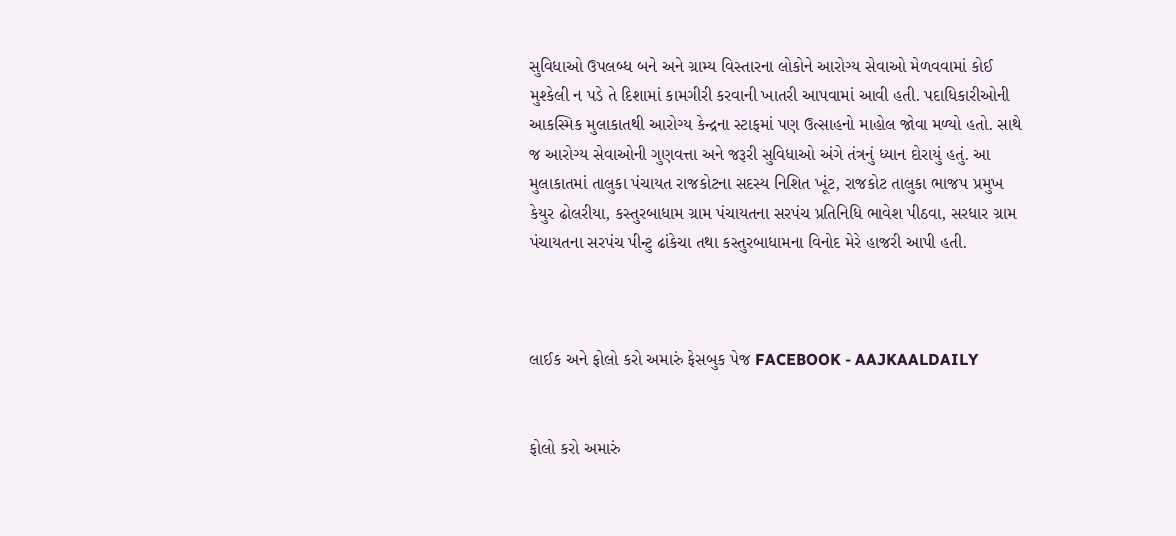સુવિધાઓ ઉપલબ્ધ બને અને ગ્રામ્ય વિસ્તારના લોકોને આરોગ્ય સેવાઓ મેળવવામાં કોઈ મુશ્કેલી ન પડે તે દિશામાં કામગીરી કરવાની ખાતરી આપવામાં આવી હતી. પદાધિકારીઓની આકસ્મિક મુલાકાતથી આરોગ્ય કેન્દ્રના સ્ટાફમાં પણ ઉત્સાહનો માહોલ જોવા મળ્યો હતો. સાથે જ આરોગ્ય સેવાઓની ગુણવત્તા અને જરૂરી સુવિધાઓ અંગે તંત્રનું ધ્યાન દોરાયું હતું. આ મુલાકાતમાં તાલુકા પંચાયત રાજકોટના સદસ્ય નિશિત ખૂંટ, રાજકોટ તાલુકા ભાજપ પ્રમુખ કેયુર ઢોલરીયા, કસ્તુરબાધામ ગ્રામ પંચાયતના સરપંચ પ્રતિનિધિ ભાવેશ પીઠવા, સરધાર ગ્રામ પંચાયતના સરપંચ પીન્ટુ ઢાંકેચા તથા કસ્તુરબાધામના વિનોદ મેરે હાજરી આપી હતી.



લાઈક અને ફોલો કરો અમારું ફેસબુક પેજ FACEBOOK - AAJKAALDAILY


ફોલો કરો અમારું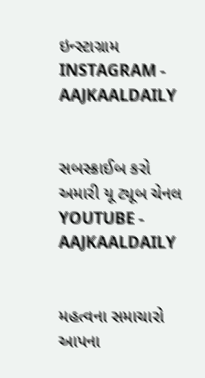ઇન્સ્ટાગ્રામ INSTAGRAM - AAJKAALDAILY


સબસ્ક્રાઈબ કરો અમારી યૂ ટ્યૂબ ચેનલ YOUTUBE - AAJKAALDAILY


મહત્વના સમાચારો આપના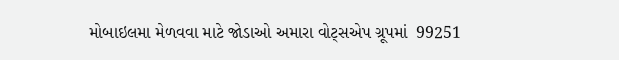મોબાઇલમા મેળવવા માટે જોડાઓ અમારા વોટ્સએપ ગ્રૂપમાં  99251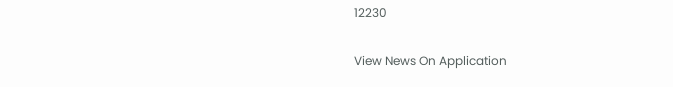12230

View News On Application